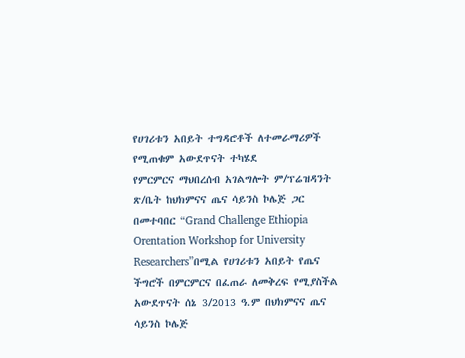የሀገሪቱን አበይት ተግዳሮቶች ለተመራማሪዎች የሚጠቁም አውደጥናት ተካሄደ
የምርምርና ማህበረሰብ አገልግሎት ም/ፕሬዝዳንት ጽ/ቤት ከህክምናና ጤና ሳይንስ ኮሌጅ ጋር በመተባበር “Grand Challenge Ethiopia Orentation Workshop for University Researchers”በሚል የሀገሪቱን አበይት የጤና ችግሮች በምርምርና በፈጠራ ለመቅረፍ የሚያስችል አውደጥናት ሰኔ 3/2013 ዓ.ም በህክምናና ጤና ሳይንስ ኮሌጅ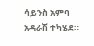ሳይንስ አምባ አዳራሽ ተካሄደ።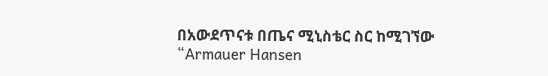በአውደጥናቱ በጤና ሚኒስቴር ስር ከሚገኘው “Armauer Hansen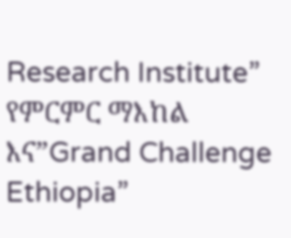Research Institute” የምርምር ማእከል እና”Grand Challenge Ethiopia”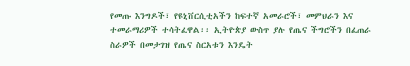የመጡ እንግዶች፣ የዩኒቨርሲቲአችን ከፍተኛ አመራሮች፣ መምህራን እና ተመራማሪዎች ተሳትፈዋል፡፡ ኢትዮጵያ ውስጥ ያሉ የጤና ችግሮችን በፈጠራ ስራዎች በመታገዝ የጤና ስርአቱን እንዴት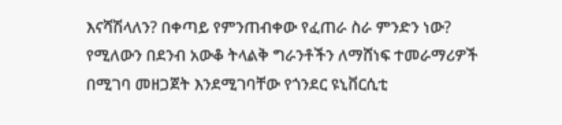እናሻሽላለን? በቀጣይ የምንጠብቀው የፈጠራ ስራ ምንድን ነው? የሚለውን በደንብ አውቆ ትላልቅ ግራንቶችን ለማሸነፍ ተመራማሪዎች በሚገባ መዘጋጀት እንደሚገባቸው የጎንደር ዩኒቨርሲቲ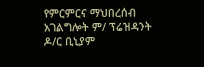የምርምርና ማህበረሰብ አገልግሎት ም/ ፕሬዝዳንት ዶ/ር ቢኒያም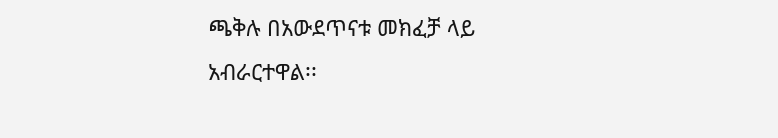ጫቅሉ በአውደጥናቱ መክፈቻ ላይ አብራርተዋል፡፡